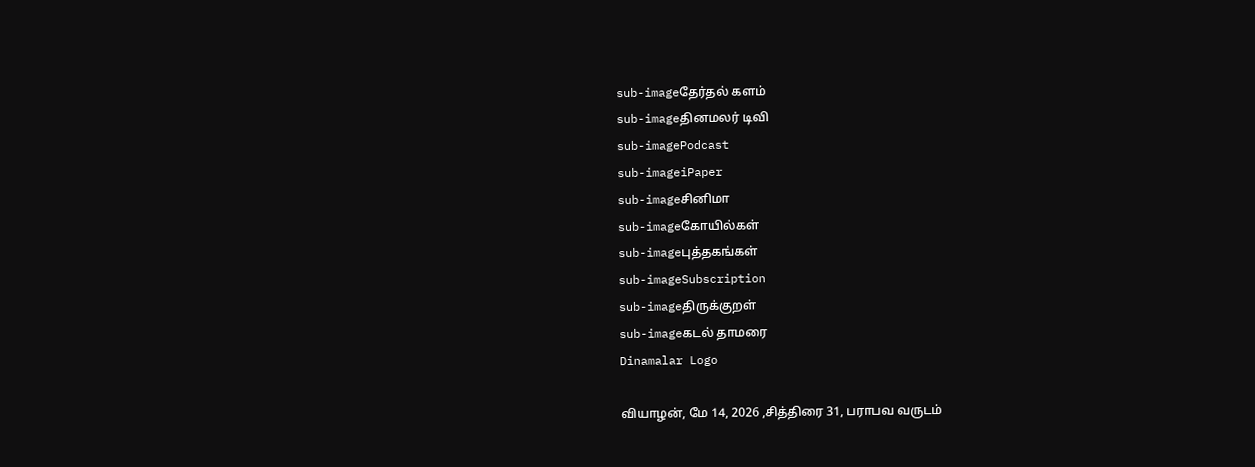sub-imageதேர்தல் களம்
sub-imageதினமலர் டிவி
sub-imagePodcast
sub-imageiPaper
sub-imageசினிமா
sub-imageகோயில்கள்
sub-imageபுத்தகங்கள்
sub-imageSubscription
sub-imageதிருக்குறள்
sub-imageகடல் தாமரை
Dinamalar Logo

வியாழன், மே 14, 2026 ,சித்திரை 31, பராபவ வருடம்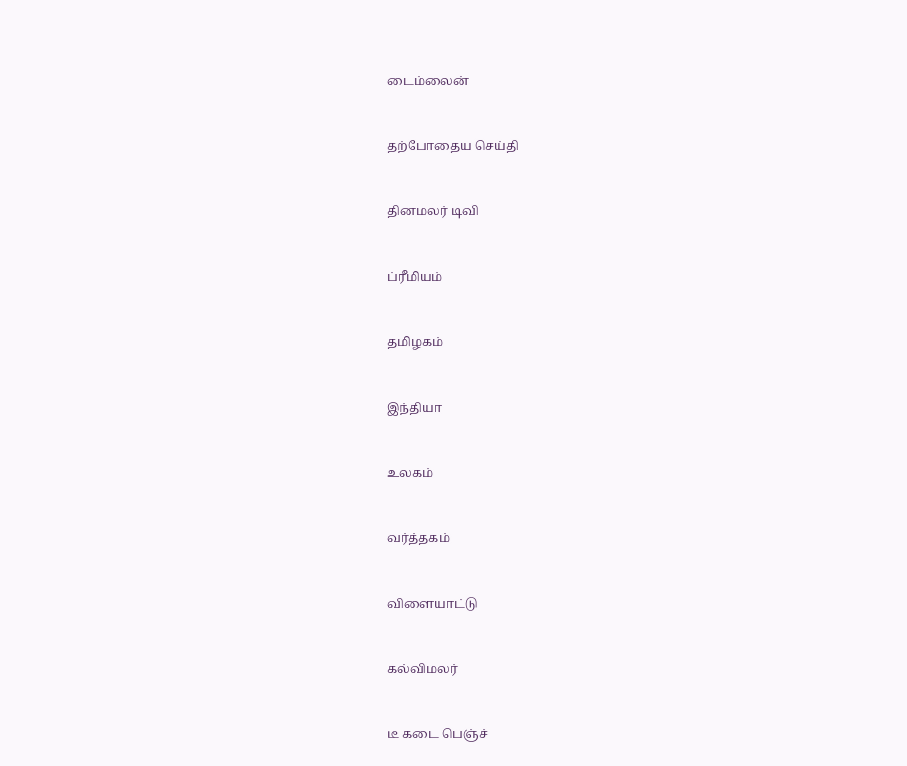டைம்லைன்


தற்போதைய செய்தி


தினமலர் டிவி


ப்ரீமியம்


தமிழகம்


இந்தியா


உலகம்


வர்த்தகம்


விளையாட்டு


கல்விமலர்


டீ கடை பெஞ்ச்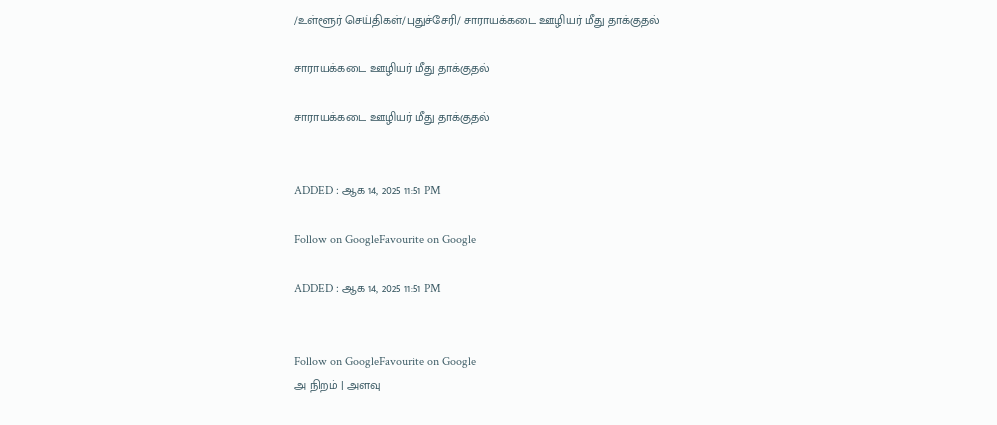/உள்ளூர் செய்திகள்/புதுச்சேரி/ சாராயக்கடை ஊழியர் மீது தாக்குதல்

சாராயக்கடை ஊழியர் மீது தாக்குதல்

சாராயக்கடை ஊழியர் மீது தாக்குதல்


ADDED : ஆக 14, 2025 11:51 PM

Follow on GoogleFavourite on Google

ADDED : ஆக 14, 2025 11:51 PM


Follow on GoogleFavourite on Google
அ நிறம் | அளவு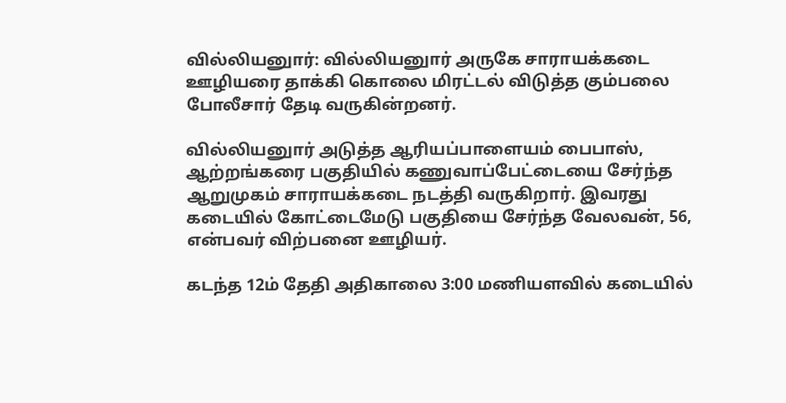வில்லியனுார்: வில்லியனுார் அருகே சாராயக்கடை ஊழியரை தாக்கி கொலை மிரட்டல் விடுத்த கும்பலை போலீசார் தேடி வருகின்றனர்.

வில்லியனுார் அடுத்த ஆரியப்பாளையம் பைபாஸ், ஆற்றங்கரை பகுதியில் கணுவாப்பேட்டையை சேர்ந்த ஆறுமுகம் சாராயக்கடை நடத்தி வருகிறார். இவரது கடையில் கோட்டைமேடு பகுதியை சேர்ந்த வேலவன், 56, என்பவர் விற்பனை ஊழியர்.

கடந்த 12ம் தேதி அதிகாலை 3:00 மணியளவில் கடையில்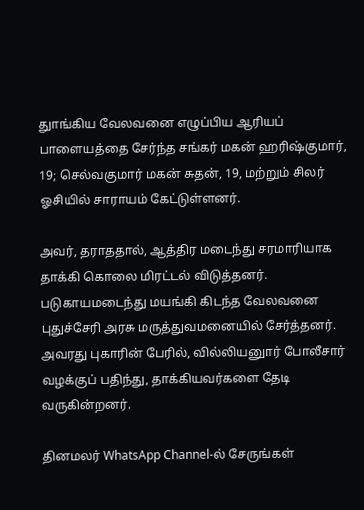துாங்கிய வேலவனை எழுப்பிய ஆரியப் பாளையத்தை சேர்ந்த சங்கர் மகன் ஹரிஷ்குமார், 19; செல்வகுமார் மகன் சுதன், 19, மற்றும் சிலர் ஓசியில் சாராயம் கேட்டுள்ளனர்.

அவர், தராததால், ஆத்திர மடைந்து சரமாரியாக தாக்கி கொலை மிரட்டல் விடுத்தனர். படுகாயமடைந்து மயங்கி கிடந்த வேலவனை புதுச்சேரி அரசு மருத்துவமனையில் சேர்த்தனர். அவரது புகாரின் பேரில், வில்லியனுார் போலீசார் வழக்குப் பதிந்து, தாக்கியவர்களை தேடி வருகின்றனர்.

தினமலர் WhatsApp Channel-ல் சேருங்கள்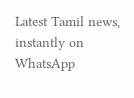Latest Tamil news, instantly on WhatsApp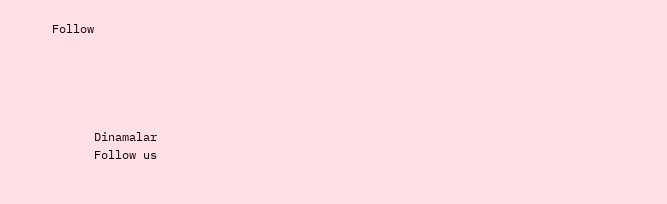Follow





      Dinamalar
      Follow us